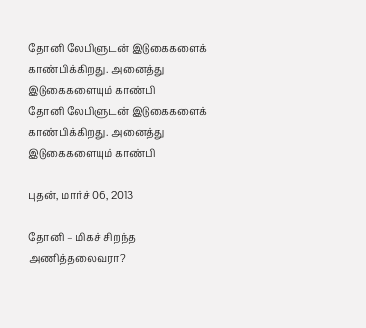தோனி லேபிளுடன் இடுகைகளைக் காண்பிக்கிறது. அனைத்து இடுகைகளையும் காண்பி
தோனி லேபிளுடன் இடுகைகளைக் காண்பிக்கிறது. அனைத்து இடுகைகளையும் காண்பி

புதன், மார்ச் 06, 2013

தோனி – மிகச் சிறந்த அணித்தலைவரா?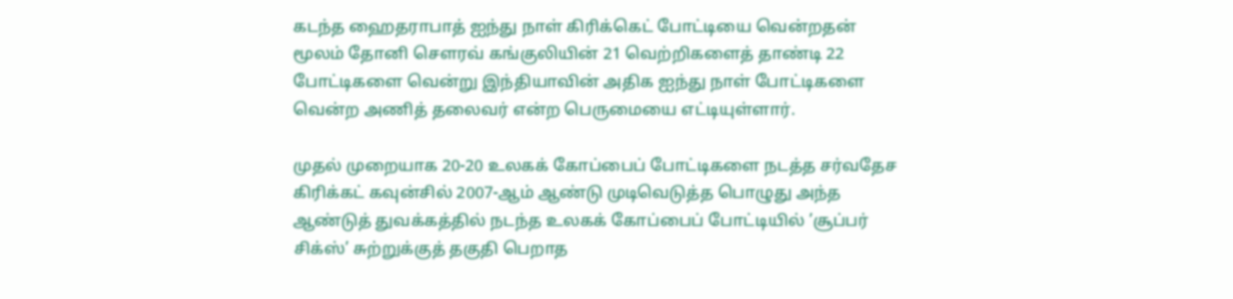கடந்த ஹைதராபாத் ஐந்து நாள் கிரிக்கெட் போட்டியை வென்றதன் மூலம் தோனி சௌரவ் கங்குலியின் 21 வெற்றிகளைத் தாண்டி 22 போட்டிகளை வென்று இந்தியாவின் அதிக ஐந்து நாள் போட்டிகளை வென்ற அணித் தலைவர் என்ற பெருமையை எட்டியுள்ளார்.

முதல் முறையாக 20-20 உலகக் கோப்பைப் போட்டிகளை நடத்த சர்வதேச கிரிக்கட் கவுன்சில் 2007-ஆம் ஆண்டு முடிவெடுத்த பொழுது அந்த ஆண்டுத் துவக்கத்தில் நடந்த உலகக் கோப்பைப் போட்டியில் ’சூப்பர் சிக்ஸ்’ சுற்றுக்குத் தகுதி பெறாத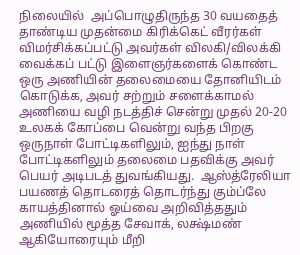நிலையில்  அப்பொழுதிருந்த 30 வயதைத் தாண்டிய முதன்மை கிரிக்கெட் வீரர்கள் விமர்சிக்கப்பட்டு அவர்கள் விலகி/விலக்கி வைக்கப் பட்டு இளைஞர்களைக் கொண்ட ஒரு அணியின் தலைமையை தோனியிடம் கொடுக்க, அவர் சற்றும் சளைக்காமல் அணியை வழி நடத்திச் சென்று முதல் 20-20 உலகக் கோப்பை வென்று வந்த பிறகு ஒருநாள் போட்டிகளிலும், ஐந்து நாள் போட்டிகளிலும் தலைமை பதவிக்கு அவர் பெயர் அடிபடத் துவங்கியது.  ஆஸ்த்ரேலியா பயணத் தொடரைத் தொடர்ந்து கும்ப்லே காயத்தினால் ஓய்வை அறிவித்ததும் அணியில் மூத்த சேவாக், லக்ஷ்மண் ஆகியோரையும் மீறி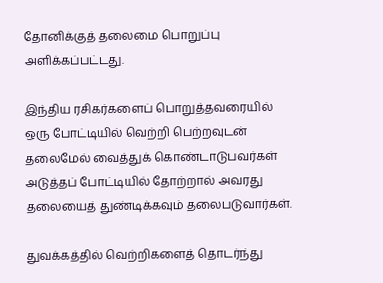தோனிக்குத் தலைமை பொறுப்பு அளிக்கப்பட்டது.

இந்திய ரசிகர்களைப் பொறுத்தவரையில் ஒரு போட்டியில் வெற்றி பெற்றவுடன் தலைமேல் வைத்துக் கொண்டாடுபவர்கள் அடுத்தப் போட்டியில் தோற்றால் அவரது தலையைத் துண்டிக்கவும் தலைபடுவார்கள்.

துவக்கத்தில் வெற்றிகளைத் தொடர்ந்து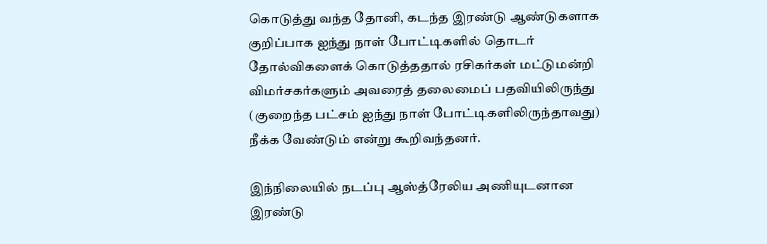கொடுத்து வந்த தோனி, கடந்த இரண்டு ஆண்டுகளாக குறிப்பாக ஐந்து நாள் போட்டிகளில் தொடர் தோல்விகளைக் கொடுத்ததால் ரசிகர்கள் மட்டுமன்றி விமர்சகர்களும் அவரைத் தலைமைப் பதவியிலிருந்து (குறைந்த பட்சம் ஐந்து நாள் போட்டிகளிலிருந்தாவது) நீக்க வேண்டும் என்று கூறிவந்தனர்.

இந்நிலையில் நடப்பு ஆஸ்த்ரேலிய அணியுடனான இரண்டு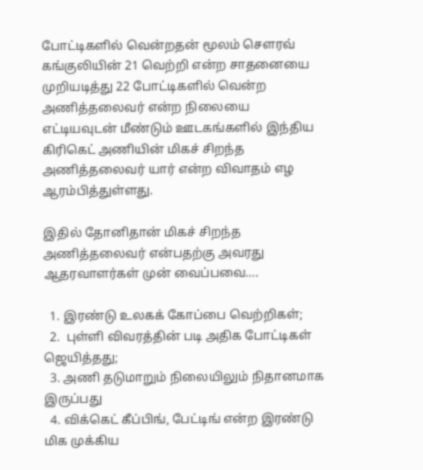போட்டிகளில் வென்றதன் மூலம் சௌரவ் கங்குலியின் 21 வெற்றி என்ற சாதனையை முறியடித்து 22 போட்டிகளில் வென்ற அணித்தலைவர் என்ற நிலையை எட்டியவுடன் மீண்டும் ஊடகங்களில் இந்திய கிரிகெட் அணியின் மிகச் சிறந்த அணித்தலைவர் யார் என்ற விவாதம் எழ ஆரம்பித்துள்ளது.

இதில் தோனிதான் மிகச் சிறந்த அணித்தலைவர் என்பதற்கு அவரது ஆதரவாளர்கள் முன் வைப்பவை….

  1. இரண்டு உலகக் கோப்பை வெற்றிகள்;
  2.  புள்ளி விவரத்தின் படி அதிக போட்டிகள் ஜெயித்தது;
  3. அணி தடுமாறும் நிலையிலும் நிதானமாக இருப்பது
  4. விக்கெட் கீப்பிங், பேட்டிங் என்ற இரண்டு மிக முக்கிய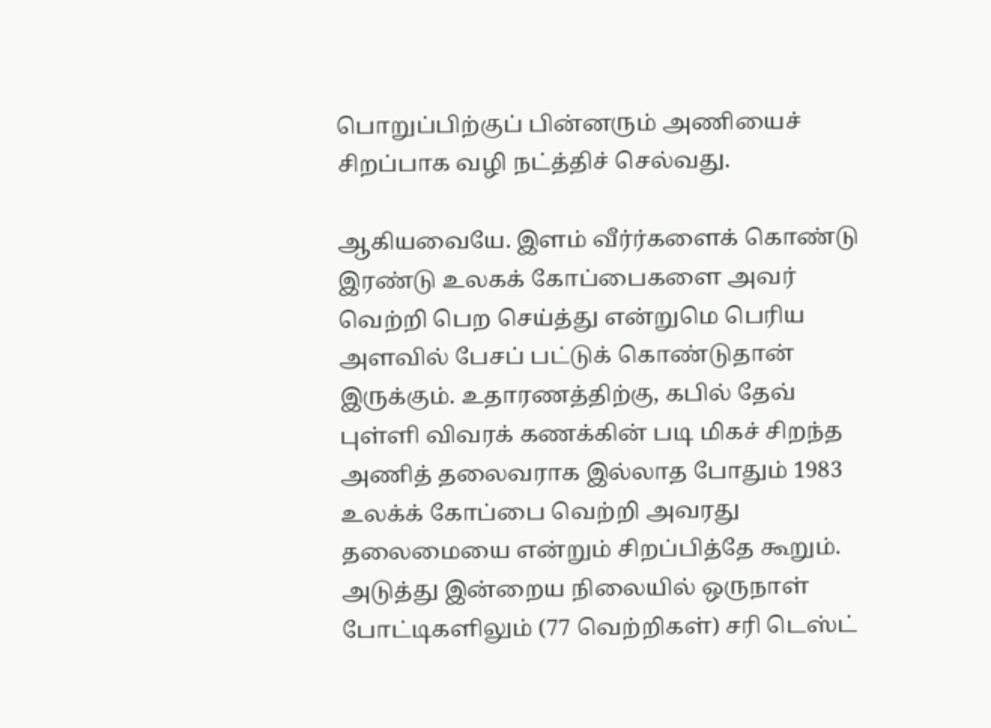பொறுப்பிற்குப் பின்னரும் அணியைச் சிறப்பாக வழி நட்த்திச் செல்வது.

ஆகியவையே. இளம் வீர்ர்களைக் கொண்டு இரண்டு உலகக் கோப்பைகளை அவர் வெற்றி பெற செய்த்து என்றுமெ பெரிய அளவில் பேசப் பட்டுக் கொண்டுதான் இருக்கும். உதாரணத்திற்கு, கபில் தேவ் புள்ளி விவரக் கணக்கின் படி மிகச் சிறந்த அணித் தலைவராக இல்லாத போதும் 1983 உலக்க் கோப்பை வெற்றி அவரது தலைமையை என்றும் சிறப்பித்தே கூறும். அடுத்து இன்றைய நிலையில் ஒருநாள் போட்டிகளிலும் (77 வெற்றிகள்) சரி டெஸ்ட்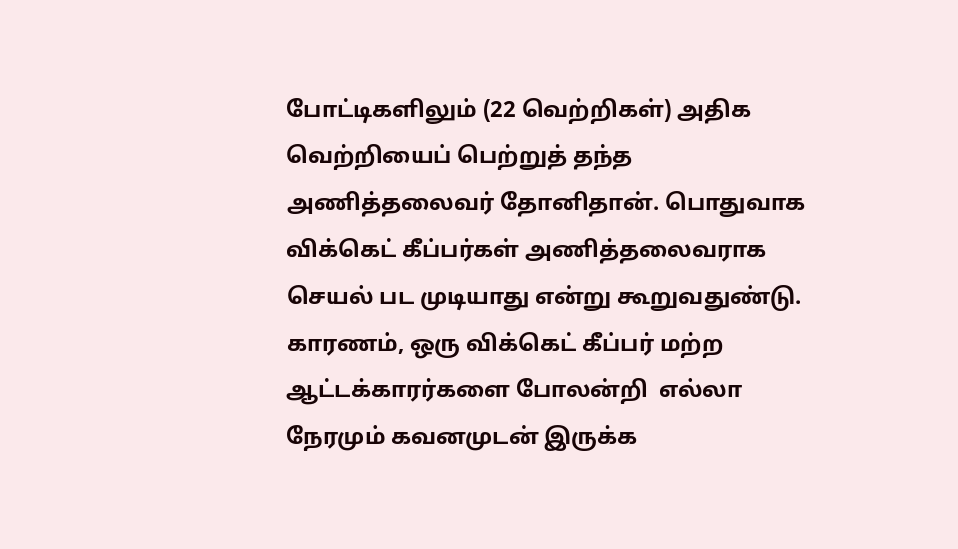போட்டிகளிலும் (22 வெற்றிகள்) அதிக வெற்றியைப் பெற்றுத் தந்த அணித்தலைவர் தோனிதான். பொதுவாக விக்கெட் கீப்பர்கள் அணித்தலைவராக செயல் பட முடியாது என்று கூறுவதுண்டு. காரணம், ஒரு விக்கெட் கீப்பர் மற்ற ஆட்டக்காரர்களை போலன்றி  எல்லா நேரமும் கவனமுடன் இருக்க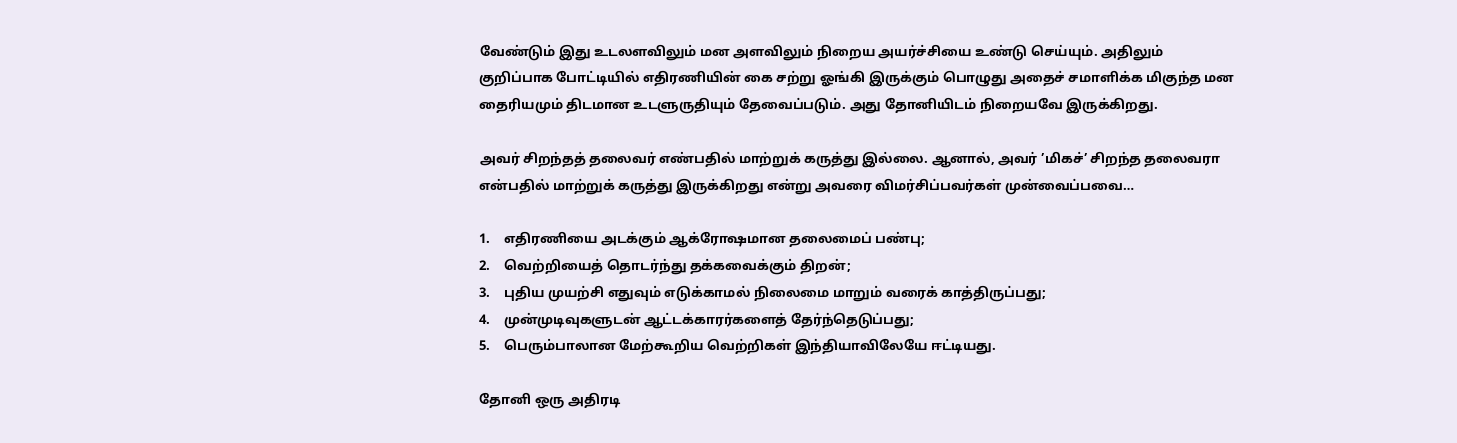வேண்டும் இது உடலளவிலும் மன அளவிலும் நிறைய அயர்ச்சியை உண்டு செய்யும். அதிலும் குறிப்பாக போட்டியில் எதிரணியின் கை சற்று ஓங்கி இருக்கும் பொழுது அதைச் சமாளிக்க மிகுந்த மன தைரியமும் திடமான உடளுருதியும் தேவைப்படும். அது தோனியிடம் நிறையவே இருக்கிறது.

அவர் சிறந்தத் தலைவர் எண்பதில் மாற்றுக் கருத்து இல்லை. ஆனால், அவர் ’மிகச்’ சிறந்த தலைவரா என்பதில் மாற்றுக் கருத்து இருக்கிறது என்று அவரை விமர்சிப்பவர்கள் முன்வைப்பவை…

1.    எதிரணியை அடக்கும் ஆக்ரோஷமான தலைமைப் பண்பு;
2.    வெற்றியைத் தொடர்ந்து தக்கவைக்கும் திறன்;
3.    புதிய முயற்சி எதுவும் எடுக்காமல் நிலைமை மாறும் வரைக் காத்திருப்பது;
4.    முன்முடிவுகளுடன் ஆட்டக்காரர்களைத் தேர்ந்தெடுப்பது;
5.    பெரும்பாலான மேற்கூறிய வெற்றிகள் இந்தியாவிலேயே ஈட்டியது.

தோனி ஒரு அதிரடி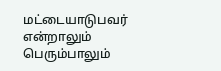மட்டையாடுபவர் என்றாலும் பெரும்பாலும்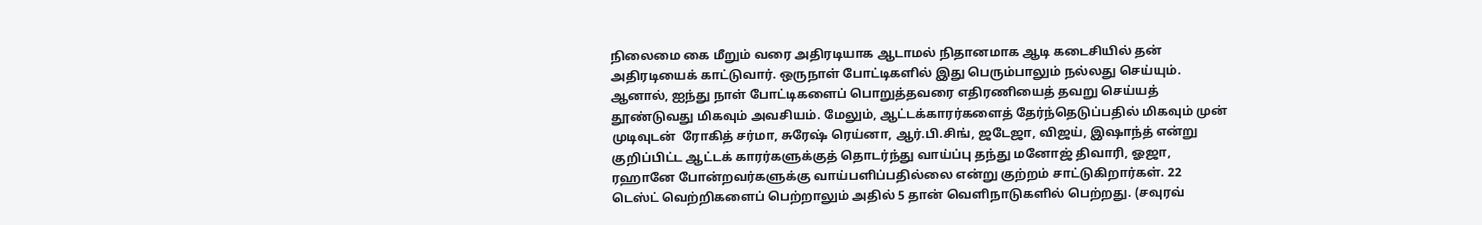நிலைமை கை மீறும் வரை அதிரடியாக ஆடாமல் நிதானமாக ஆடி கடைசியில் தன் அதிரடியைக் காட்டுவார். ஒருநாள் போட்டிகளில் இது பெரும்பாலும் நல்லது செய்யும். ஆனால், ஐந்து நாள் போட்டிகளைப் பொறுத்தவரை எதிரணியைத் தவறு செய்யத் தூண்டுவது மிகவும் அவசியம். மேலும், ஆட்டக்காரர்களைத் தேர்ந்தெடுப்பதில் மிகவும் முன் முடிவுடன்  ரோகித் சர்மா, சுரேஷ் ரெய்னா, ஆர்.பி.சிங், ஜடேஜா, விஜய், இஷாந்த் என்று குறிப்பிட்ட ஆட்டக் காரர்களுக்குத் தொடர்ந்து வாய்ப்பு தந்து மனோஜ் திவாரி, ஓஜா, ரஹானே போன்றவர்களுக்கு வாய்பளிப்பதில்லை என்று குற்றம் சாட்டுகிறார்கள். 22 டெஸ்ட் வெற்றிகளைப் பெற்றாலும் அதில் 5 தான் வெளிநாடுகளில் பெற்றது. (சவுரவ்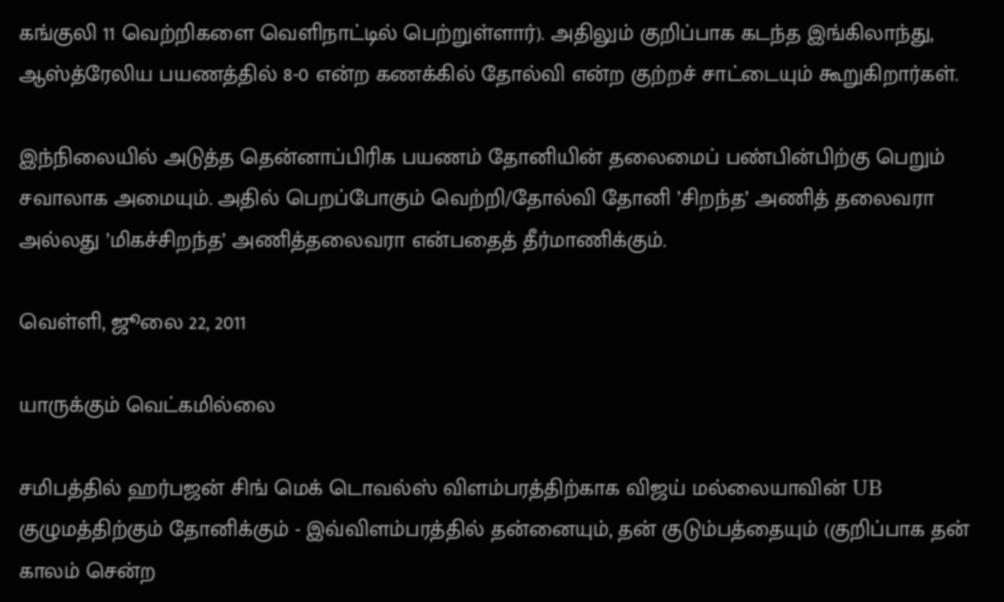கங்குலி 11 வெற்றிகளை வெளிநாட்டில் பெற்றுள்ளார்). அதிலும் குறிப்பாக கடந்த இங்கிலாந்து, ஆஸ்த்ரேலிய பயணத்தில் 8-0 என்ற கணக்கில் தோல்வி என்ற குற்றச் சாட்டையும் கூறுகிறார்கள்.

இந்நிலையில் அடுத்த தென்னாப்பிரிக பயணம் தோனியின் தலைமைப் பண்பின்பிற்கு பெறும் சவாலாக அமையும். அதில் பெறப்போகும் வெற்றி/தோல்வி தோனி ’சிறந்த’ அணித் தலைவரா அல்லது ’மிகச்சிறந்த’ அணித்தலைவரா என்பதைத் தீர்மாணிக்கும்.

வெள்ளி, ஜூலை 22, 2011

யாருக்கும் வெட்கமில்லை

சமிபத்தில் ஹர்பஜன் சிங் மெக் டொவல்ஸ் விளம்பரத்திற்காக விஜய் மல்லையாவின் UB குழுமத்திற்கும் தோனிக்கும் - இவ்விளம்பரத்தில் தன்னையும், தன் குடும்பத்தையும் (குறிப்பாக தன் காலம் சென்ற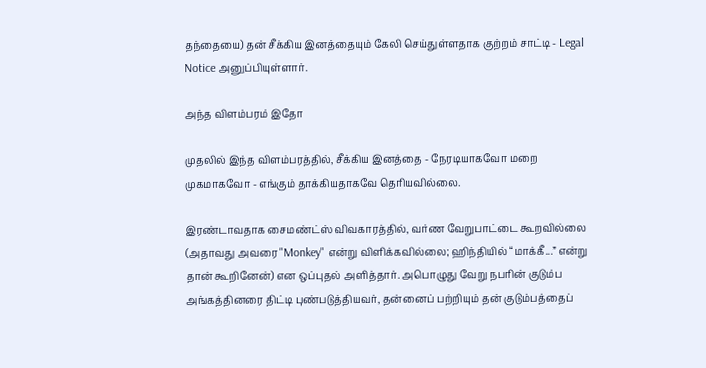தந்தையை) தன் சீக்கிய இனத்தையும் கேலி செய்துள்ளதாக குற்றம் சாட்டி - Legal Notice அனுப்பியுள்ளார்.

அந்த விளம்பரம் இதோ

முதலில் இந்த விளம்பரத்தில், சீக்கிய இனத்தை - நேரடியாகவோ மறை முகமாகவோ - எங்கும் தாக்கியதாகவே தெரியவில்லை.

இரண்டாவதாக சைமண்ட்ஸ் விவகாரத்தில், வர்ண வேறுபாட்டை கூறவில்லை (அதாவது அவரை "Monkey" என்று விளிக்கவில்லை; ஹிந்தியில் “மாக்கீ...” என்று தான் கூறினேன்) என ஒப்புதல் அளித்தார். அபொழுது வேறு நபரின் குடும்ப அங்கத்தினரை திட்டி புண்படுத்தியவர், தன்னைப் பற்றியும் தன் குடும்பத்தைப்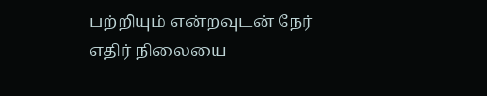பற்றியும் என்றவுடன் நேர் எதிர் நிலையை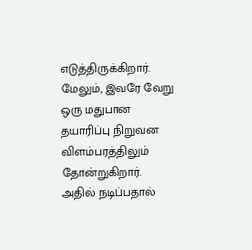எடுத்திருக்கிறார்.
மேலும், இவரே வேறு ஒரு மதுபான தயாரிப்பு நிறுவன விளம்பரத்திலும் தோன்றுகிறார். அதில் நடிப்பதால்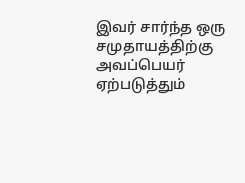இவர் சார்ந்த ஒரு சமுதாயத்திற்கு அவப்பெயர் ஏற்படுத்தும்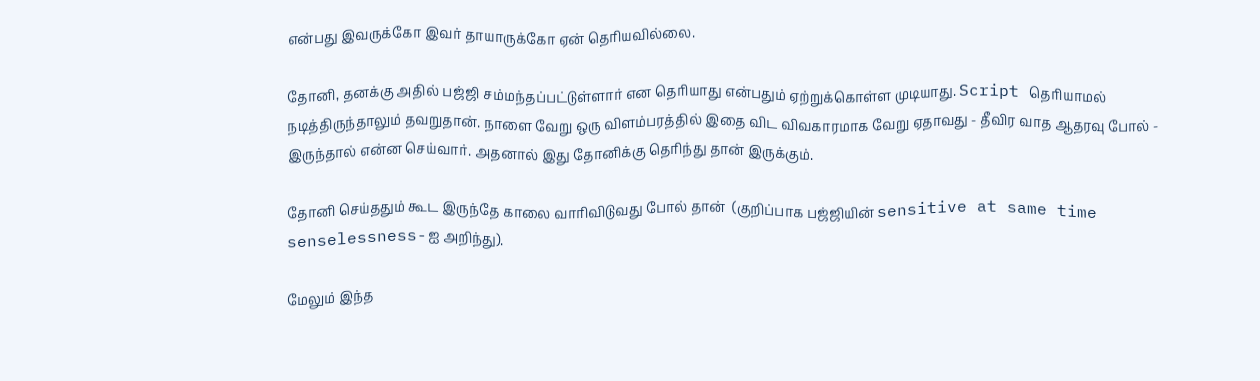என்பது இவருக்கோ இவர் தாயாருக்கோ ஏன் தெரியவில்லை.

தோனி, தனக்கு அதில் பஜ்ஜி சம்மந்தப்பட்டுள்ளார் என தெரியாது என்பதும் ஏற்றுக்கொள்ள முடியாது. Script தெரியாமல் நடித்திருந்தாலும் தவறுதான். நாளை வேறு ஒரு விளம்பரத்தில் இதை விட விவகாரமாக வேறு ஏதாவது - தீவிர வாத ஆதரவு போல் - இருந்தால் என்ன செய்வார். அதனால் இது தோனிக்கு தெரிந்து தான் இருக்கும்.

தோனி செய்ததும் கூட இருந்தே காலை வாரிவிடுவது போல் தான்  (குறிப்பாக பஜ்ஜியின் sensitive at same time senselessness-ஐ அறிந்து).

மேலும் இந்த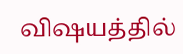விஷயத்தில்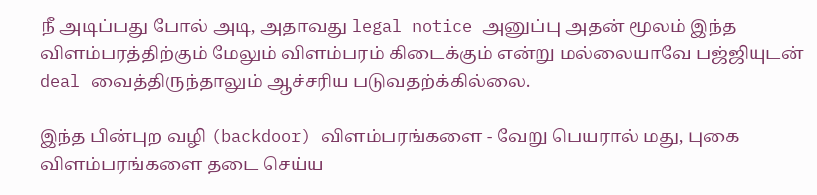நீ அடிப்பது போல் அடி, அதாவது legal notice அனுப்பு அதன் மூலம் இந்த விளம்பரத்திற்கும் மேலும் விளம்பரம் கிடைக்கும் என்று மல்லையாவே பஜ்ஜியுடன் deal வைத்திருந்தாலும் ஆச்சரிய படுவதற்க்கில்லை.

இந்த பின்புற வழி (backdoor) விளம்பரங்களை - வேறு பெயரால் மது, புகை விளம்பரங்களை தடை செய்ய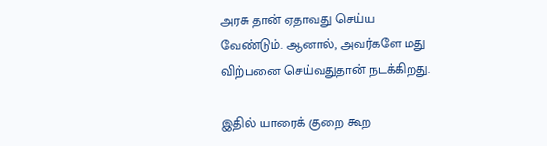அரசு தான் ஏதாவது செய்ய வேண்டும். ஆனால், அவர்களே மது விற்பனை செய்வதுதான் நடக்கிறது.

இதில் யாரைக் குறை கூற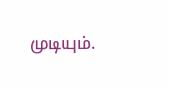முடியும்.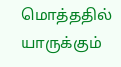மொத்ததில் யாருக்கும்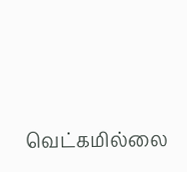வெட்கமில்லை